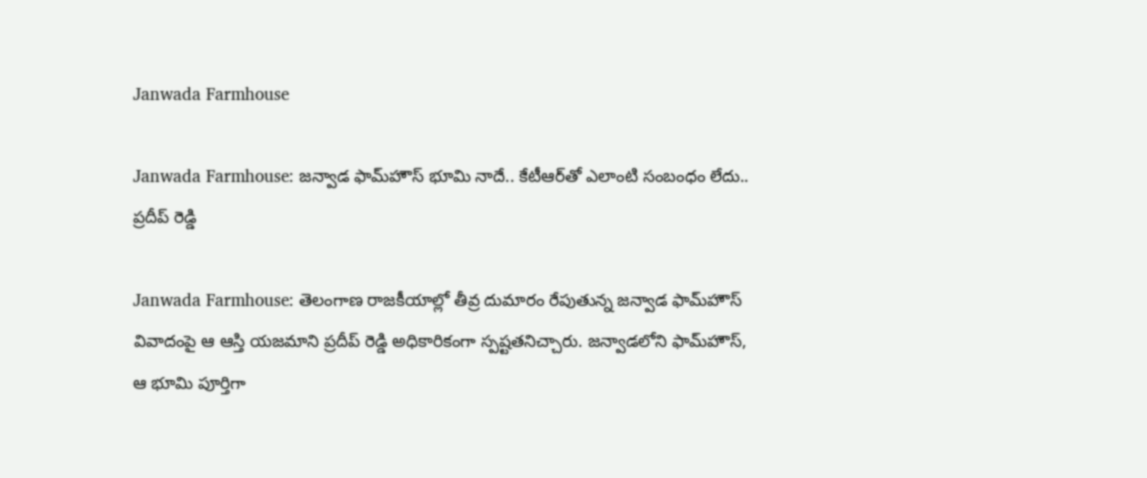Janwada Farmhouse

Janwada Farmhouse: జన్వాడ ఫామ్‌హౌస్ భూమి నాదే.. కేటీఆర్‌తో ఎలాంటి సంబంధం లేదు.. ప్రదీప్ రెడ్డి

Janwada Farmhouse: తెలంగాణ రాజకీయాల్లో తీవ్ర దుమారం రేపుతున్న జన్వాడ ఫామ్‌హౌస్ వివాదంపై ఆ ఆస్తి యజమాని ప్రదీప్ రెడ్డి అధికారికంగా స్పష్టతనిచ్చారు. జన్వాడలోని ఫామ్‌హౌస్, ఆ భూమి పూర్తిగా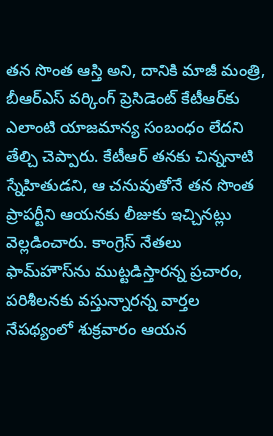తన సొంత ఆస్తి అని, దానికి మాజీ మంత్రి, బీఆర్ఎస్ వర్కింగ్ ప్రెసిడెంట్ కేటీఆర్‌కు ఎలాంటి యాజమాన్య సంబంధం లేదని తేల్చి చెప్పారు. కేటీఆర్ తనకు చిన్ననాటి స్నేహితుడని, ఆ చనువుతోనే తన సొంత ప్రాపర్టీని ఆయనకు లీజుకు ఇచ్చినట్లు వెల్లడించారు. కాంగ్రెస్ నేతలు ఫామ్‌హౌస్‌ను ముట్టడిస్తారన్న ప్రచారం, పరిశీలనకు వస్తున్నారన్న వార్తల నేపథ్యంలో శుక్రవారం ఆయన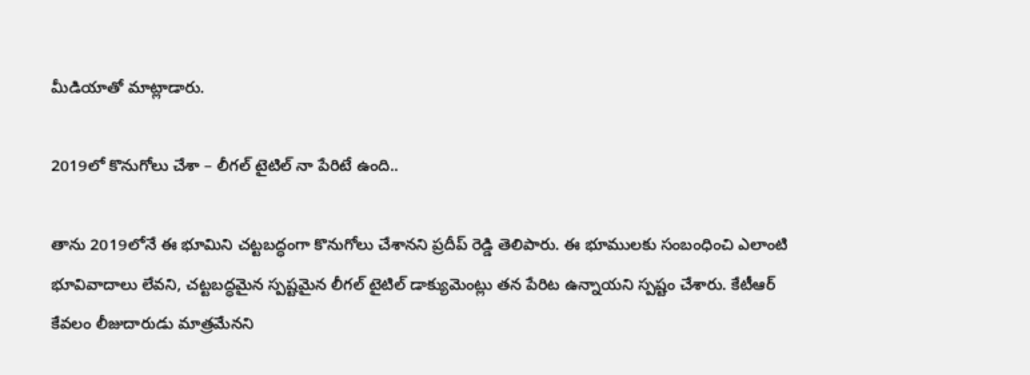మీడియాతో మాట్లాడారు.

2019లో కొనుగోలు చేశా – లీగల్ టైటిల్ నా పేరిటే ఉంది..

తాను 2019లోనే ఈ భూమిని చట్టబద్ధంగా కొనుగోలు చేశానని ప్రదీప్ రెడ్డి తెలిపారు. ఈ భూములకు సంబంధించి ఎలాంటి భూవివాదాలు లేవని, చట్టబద్ధమైన స్పష్టమైన లీగల్ టైటిల్ డాక్యుమెంట్లు తన పేరిట ఉన్నాయని స్పష్టం చేశారు. కేటీఆర్ కేవలం లీజుదారుడు మాత్రమేనని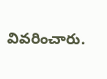వివరించారు.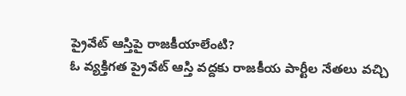ప్రైవేట్ ఆస్తిపై రాజకీయాలేంటి?
ఓ వ్యక్తిగత ప్రైవేట్ ఆస్తి వద్దకు రాజకీయ పార్టీల నేతలు వచ్చి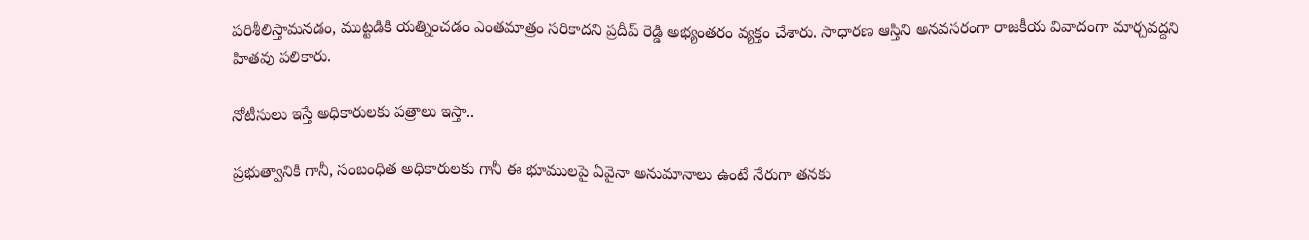పరిశీలిస్తామనడం, ముట్టడికి యత్నించడం ఎంతమాత్రం సరికాదని ప్రదీప్ రెడ్డి అభ్యంతరం వ్యక్తం చేశారు. సాధారణ ఆస్తిని అనవసరంగా రాజకీయ వివాదంగా మార్చవద్దని హితవు పలికారు.

నోటీసులు ఇస్తే అధికారులకు పత్రాలు ఇస్తా..

ప్రభుత్వానికి గానీ, సంబంధిత అధికారులకు గానీ ఈ భూములపై ఏవైనా అనుమానాలు ఉంటే నేరుగా తనకు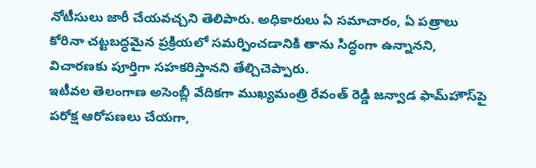నోటీసులు జారీ చేయవచ్చని తెలిపారు. అధికారులు ఏ సమాచారం, ఏ పత్రాలు కోరినా చట్టబద్ధమైన ప్రక్రియలో సమర్పించడానికి తాను సిద్ధంగా ఉన్నానని, విచారణకు పూర్తిగా సహకరిస్తానని తేల్చిచెప్పారు.
ఇటీవల తెలంగాణ అసెంబ్లీ వేదికగా ముఖ్యమంత్రి రేవంత్ రెడ్డి జన్వాడ ఫామ్‌హౌస్‌పై పరోక్ష ఆరోపణలు చేయగా,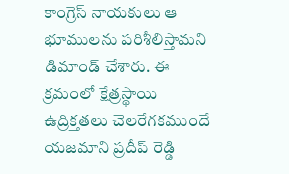కాంగ్రెస్ నాయకులు ఆ భూములను పరిశీలిస్తామని డిమాండ్ చేశారు. ఈ క్రమంలో క్షేత్రస్థాయి ఉద్రిక్తతలు చెలరేగకముందే యజమాని ప్రదీప్ రెడ్డి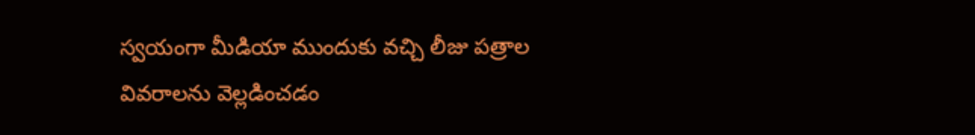స్వయంగా మీడియా ముందుకు వచ్చి లీజు పత్రాల వివరాలను వెల్లడించడం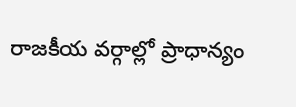రాజకీయ వర్గాల్లో ప్రాధాన్యం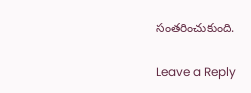సంతరించుకుంది.

Leave a Reply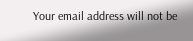Your email address will not be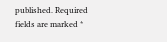published. Required fields are marked *